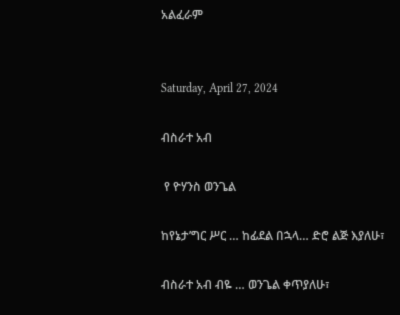አልፈራም


Saturday, April 27, 2024

ብስራተ አብ

 የ ዮሃንስ ወንጌል

ከየኔታ’ግር ሥር … ከፊደል በኋላ… ድሮ ልጅ እያለሁ፣

ብስራተ አብ ብዬ … ወንጌል ቀጥያለሁ፣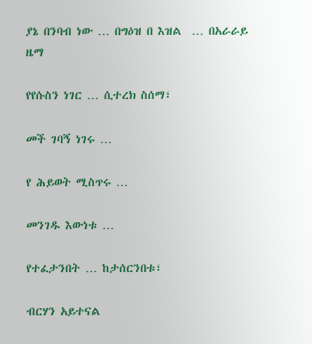ያኔ በንባብ ነው … በግዕዝ በ እዝል  … በአራራይ ዜማ

የየሱስን ነገር … ሲተረክ ስሰማ፣

መች ገባኝ ነገሩ …

የ ሕይወት ሚስጥሩ …

መንገዱ እውነቱ …

የተፈታንበት … ከታሰርንበቱ፣

ብርሃን አይተናል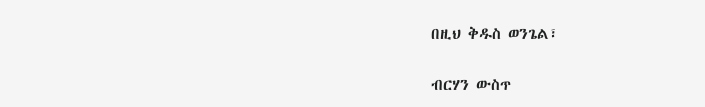በዚህ ቅዱስ ወንጌል፣

ብርሃን ውስጥ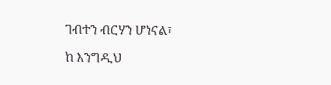ገብተን ብርሃን ሆነናል፣

ከ እንግዲህ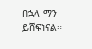በኋላ ማን ይሸፍነናል።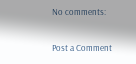No comments:

Post a Comment